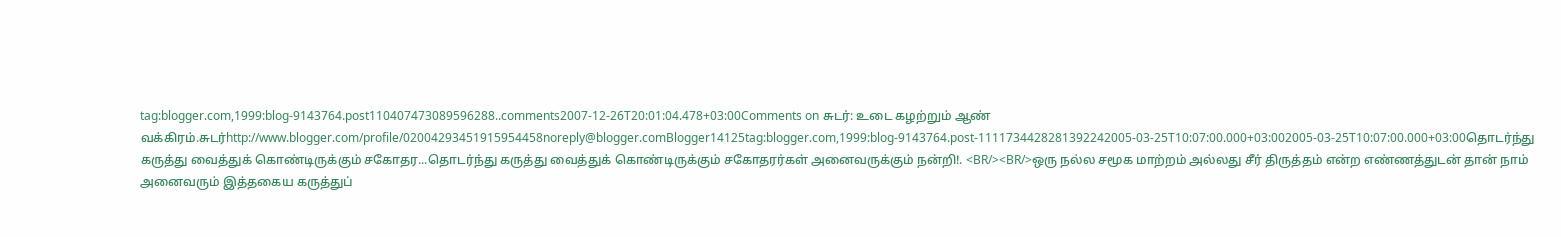tag:blogger.com,1999:blog-9143764.post110407473089596288..comments2007-12-26T20:01:04.478+03:00Comments on சுடர்: உடை கழற்றும் ஆண் வக்கிரம்.சுடர்http://www.blogger.com/profile/02004293451915954458noreply@blogger.comBlogger14125tag:blogger.com,1999:blog-9143764.post-1111734428281392242005-03-25T10:07:00.000+03:002005-03-25T10:07:00.000+03:00தொடர்ந்து கருத்து வைத்துக் கொண்டிருக்கும் சகோதர...தொடர்ந்து கருத்து வைத்துக் கொண்டிருக்கும் சகோதரர்கள் அனைவருக்கும் நன்றி!. <BR/><BR/>ஒரு நல்ல சமூக மாற்றம் அல்லது சீர் திருத்தம் என்ற எண்ணத்துடன் தான் நாம் அனைவரும் இத்தகைய கருத்துப்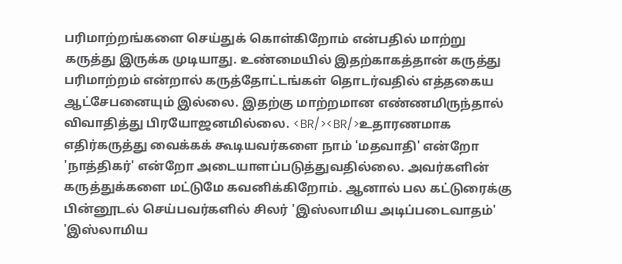பரிமாற்றங்களை செய்துக் கொள்கிறோம் என்பதில் மாற்று கருத்து இருக்க முடியாது. உண்மையில் இதற்காகத்தான் கருத்து பரிமாற்றம் என்றால் கருத்தோட்டங்கள் தொடர்வதில் எத்தகைய ஆட்சேபனையும் இல்லை. இதற்கு மாற்றமான எண்ணமிருந்தால் விவாதித்து பிரயோஜனமில்லை. <BR/><BR/>உதாரணமாக எதிர்கருத்து வைக்கக் கூடியவர்களை நாம் 'மதவாதி' என்றோ 'நாத்திகர்' என்றோ அடையாளப்படுத்துவதில்லை. அவர்களின் கருத்துக்களை மட்டுமே கவனிக்கிறோம். ஆனால் பல கட்டுரைக்கு பின்னூடல் செய்பவர்களில் சிலர் 'இஸ்லாமிய அடிப்படைவாதம்' 'இஸ்லாமிய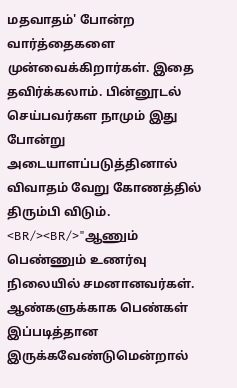மதவாதம்' போன்ற வார்த்தைகளை முன்வைக்கிறார்கள். இதை தவிர்க்கலாம். பின்னூடல் செய்பவர்கள நாமும் இது போன்று அடையாளப்படுத்தினால் விவாதம் வேறு கோணத்தில் திரும்பி விடும். <BR/><BR/>"ஆணும் பெண்ணும் உணர்வு நிலையில் சமனானவர்கள். ஆண்களுக்காக பெண்கள் இப்படித்தான இருக்கவேண்டுமென்றால்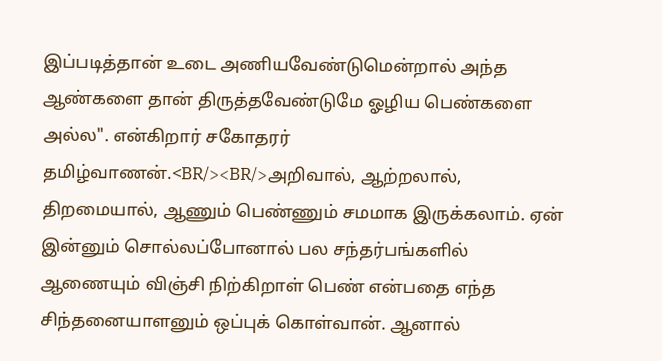இப்படித்தான் உடை அணியவேண்டுமென்றால் அந்த ஆண்களை தான் திருத்தவேண்டுமே ஓழிய பெண்களை அல்ல". என்கிறார் சகோதரர் தமிழ்வாணன்.<BR/><BR/>அறிவால், ஆற்றலால், திறமையால், ஆணும் பெண்ணும் சமமாக இருக்கலாம். ஏன் இன்னும் சொல்லப்போனால் பல சந்தர்பங்களில் ஆணையும் விஞ்சி நிற்கிறாள் பெண் என்பதை எந்த சிந்தனையாளனும் ஒப்புக் கொள்வான். ஆனால்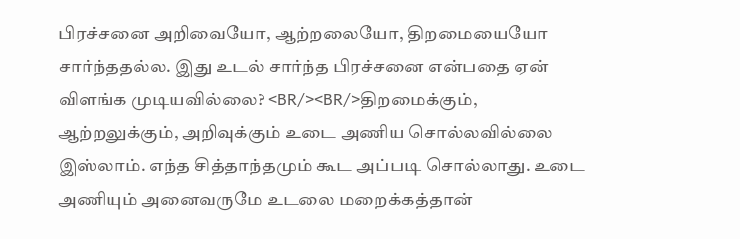பிரச்சனை அறிவையோ, ஆற்றலையோ, திறமையையோ சார்ந்ததல்ல. இது உடல் சார்ந்த பிரச்சனை என்பதை ஏன் விளங்க முடியவில்லை? <BR/><BR/>திறமைக்கும், ஆற்றலுக்கும், அறிவுக்கும் உடை அணிய சொல்லவில்லை இஸ்லாம். எந்த சித்தாந்தமும் கூட அப்படி சொல்லாது. உடை அணியும் அனைவருமே உடலை மறைக்கத்தான்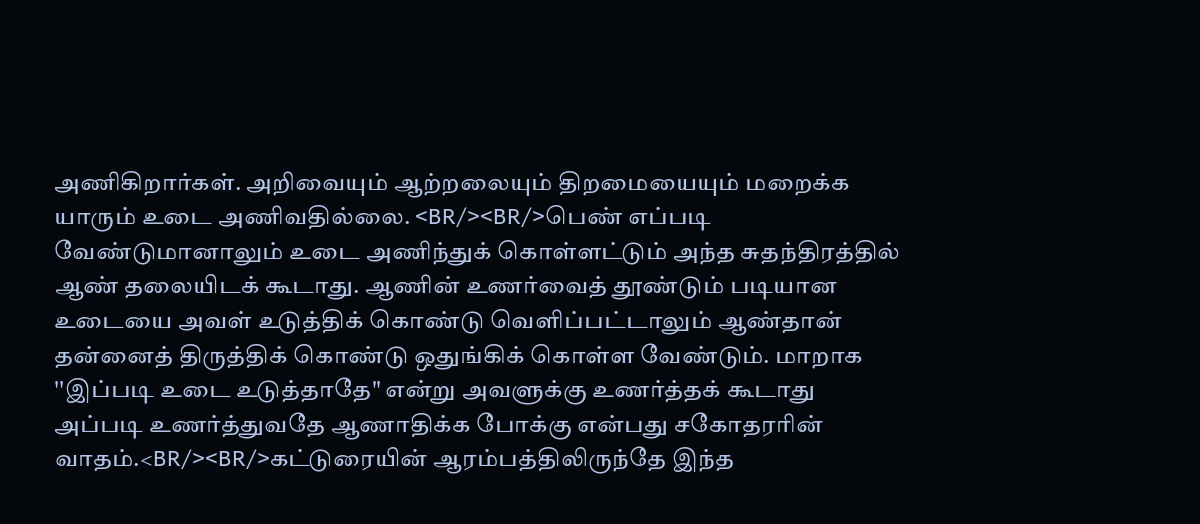அணிகிறார்கள். அறிவையும் ஆற்றலையும் திறமையையும் மறைக்க யாரும் உடை அணிவதில்லை. <BR/><BR/>பெண் எப்படி வேண்டுமானாலும் உடை அணிந்துக் கொள்ளட்டும் அந்த சுதந்திரத்தில் ஆண் தலையிடக் கூடாது. ஆணின் உணர்வைத் தூண்டும் படியான உடையை அவள் உடுத்திக் கொண்டு வெளிப்பட்டாலும் ஆண்தான் தன்னைத் திருத்திக் கொண்டு ஒதுங்கிக் கொள்ள வேண்டும். மாறாக ''இப்படி உடை உடுத்தாதே" என்று அவளுக்கு உணர்த்தக் கூடாது அப்படி உணர்த்துவதே ஆணாதிக்க போக்கு என்பது சகோதரரின் வாதம்.<BR/><BR/>கட்டுரையின் ஆரம்பத்திலிருந்தே இந்த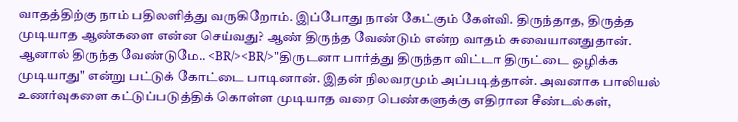வாதத்திற்கு நாம் பதிலளித்து வருகிறோம். இப்போது நான் கேட்கும் கேள்வி. திருந்தாத, திருத்த முடியாத ஆண்களை என்ன செய்வது? ஆண் திருந்த வேண்டும் என்ற வாதம் சுவையானதுதான். ஆனால் திருந்த வேண்டுமே.. <BR/><BR/>"திருடனா பார்த்து திருந்தா விட்டா திருட்டை ஒழிக்க முடியாது" என்று பட்டுக் கோட்டை பாடினான். இதன் நிலவரமும் அப்படித்தான். அவனாக பாலியல் உணர்வுகளை கட்டுப்படுத்திக் கொள்ள முடியாத வரை பெண்களுக்கு எதிரான சீண்டல்கள்,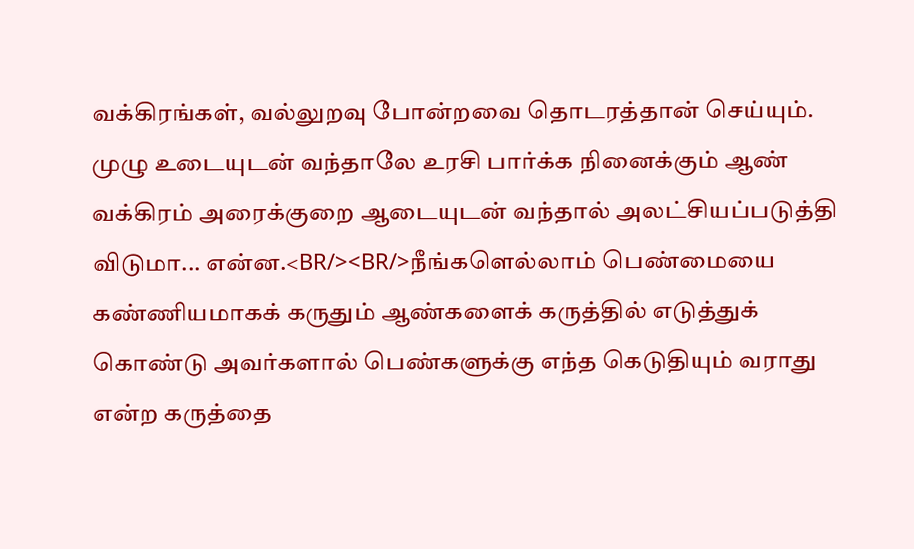வக்கிரங்கள், வல்லுறவு போன்றவை தொடரத்தான் செய்யும். முழு உடையுடன் வந்தாலே உரசி பார்க்க நினைக்கும் ஆண் வக்கிரம் அரைக்குறை ஆடையுடன் வந்தால் அலட்சியப்படுத்தி விடுமா... என்ன.<BR/><BR/>நீங்களெல்லாம் பெண்மையை கண்ணியமாகக் கருதும் ஆண்களைக் கருத்தில் எடுத்துக் கொண்டு அவர்களால் பெண்களுக்கு எந்த கெடுதியும் வராது என்ற கருத்தை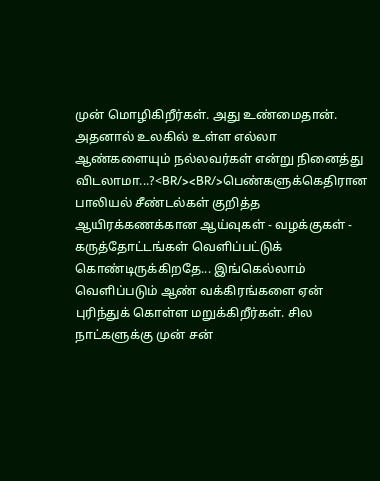முன் மொழிகிறீர்கள். அது உண்மைதான். அதனால் உலகில் உள்ள எல்லா ஆண்களையும் நல்லவர்கள் என்று நினைத்து விடலாமா...?<BR/><BR/>பெண்களுக்கெதிரான பாலியல் சீண்டல்கள் குறித்த ஆயிரக்கணக்கான ஆய்வுகள் - வழக்குகள் - கருத்தோட்டங்கள் வெளிப்பட்டுக் கொண்டிருக்கிறதே... இங்கெல்லாம் வெளிப்படும் ஆண் வக்கிரங்களை ஏன் புரிந்துக் கொள்ள மறுக்கிறீர்கள். சில நாட்களுக்கு முன் சன்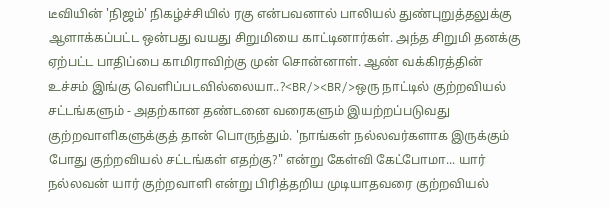டீவியின் 'நிஜம்' நிகழ்ச்சியில் ரகு என்பவனால் பாலியல் துண்புறுத்தலுக்கு ஆளாக்கப்பட்ட ஒன்பது வயது சிறுமியை காட்டினார்கள். அந்த சிறுமி தனக்கு ஏற்பட்ட பாதிப்பை காமிராவிற்கு முன் சொன்னாள். ஆண் வக்கிரத்தின் உச்சம் இங்கு வெளிப்படவில்லையா..?<BR/><BR/>ஒரு நாட்டில் குற்றவியல் சட்டங்களும் - அதற்கான தண்டனை வரைகளும் இயற்றப்படுவது குற்றவாளிகளுக்குத் தான் பொருந்தும். 'நாங்கள் நல்லவர்களாக இருக்கும் போது குற்றவியல் சட்டங்கள் எதற்கு?" என்று கேள்வி கேட்போமா... யார் நல்லவன் யார் குற்றவாளி என்று பிரித்தறிய முடியாதவரை குற்றவியல்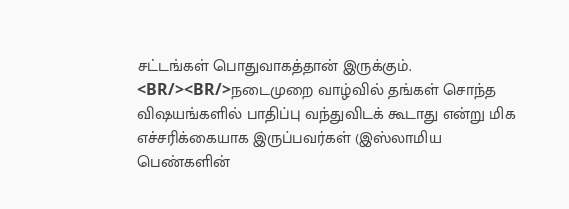சட்டங்கள் பொதுவாகத்தான் இருக்கும். <BR/><BR/>நடைமுறை வாழ்வில் தங்கள் சொந்த விஷயங்களில் பாதிப்பு வந்துவிடக் கூடாது என்று மிக எச்சரிக்கையாக இருப்பவர்கள் (இஸ்லாமிய பெண்களின்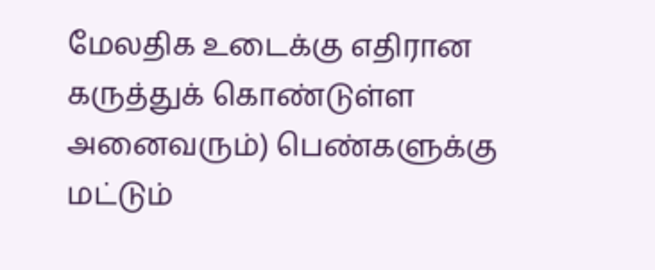மேலதிக உடைக்கு எதிரான கருத்துக் கொண்டுள்ள அனைவரும்) பெண்களுக்கு மட்டும்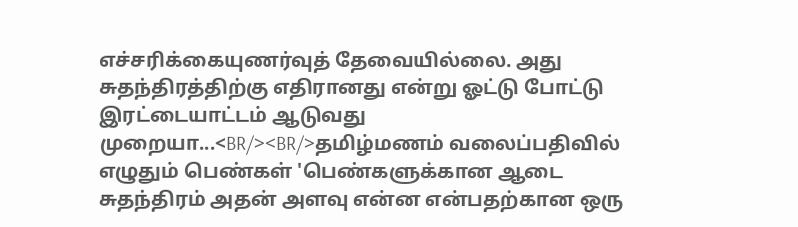எச்சரிக்கையுணர்வுத் தேவையில்லை. அது சுதந்திரத்திற்கு எதிரானது என்று ஓட்டு போட்டு இரட்டையாட்டம் ஆடுவது முறையா...<BR/><BR/>தமிழ்மணம் வலைப்பதிவில் எழுதும் பெண்கள் 'பெண்களுக்கான ஆடை சுதந்திரம் அதன் அளவு என்ன என்பதற்கான ஒரு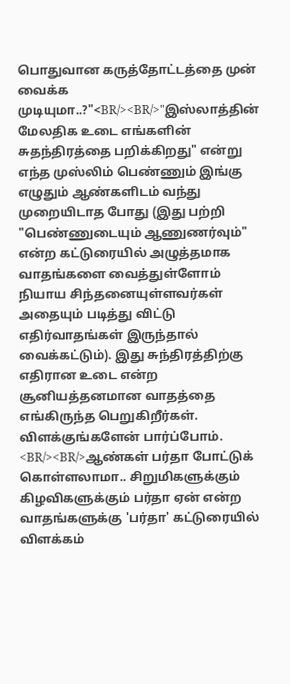பொதுவான கருத்தோட்டத்தை முன் வைக்க முடியுமா..?"<BR/><BR/>"இஸ்லாத்தின் மேலதிக உடை எங்களின் சுதந்திரத்தை பறிக்கிறது" என்று எந்த முஸ்லிம் பெண்ணும் இங்கு எழுதும் ஆண்களிடம் வந்து முறையிடாத போது (இது பற்றி "பெண்ணுடையும் ஆணுணர்வும்" என்ற கட்டுரையில் அழுத்தமாக வாதங்களை வைத்துள்ளோம் நியாய சிந்தனையுள்ளவர்கள் அதையும் படித்து விட்டு எதிர்வாதங்கள் இருந்தால் வைக்கட்டும்). இது சுந்திரத்திற்கு எதிரான உடை என்ற சூனியத்தனமான வாதத்தை எங்கிருந்த பெறுகிறீர்கள். விளக்குங்களேன் பார்ப்போம். <BR/><BR/>ஆண்கள் பர்தா போட்டுக் கொள்ளலாமா.. சிறுமிகளுக்கும் கிழவிகளுக்கும் பர்தா ஏன் என்ற வாதங்களுக்கு 'பர்தா' கட்டுரையில் விளக்கம்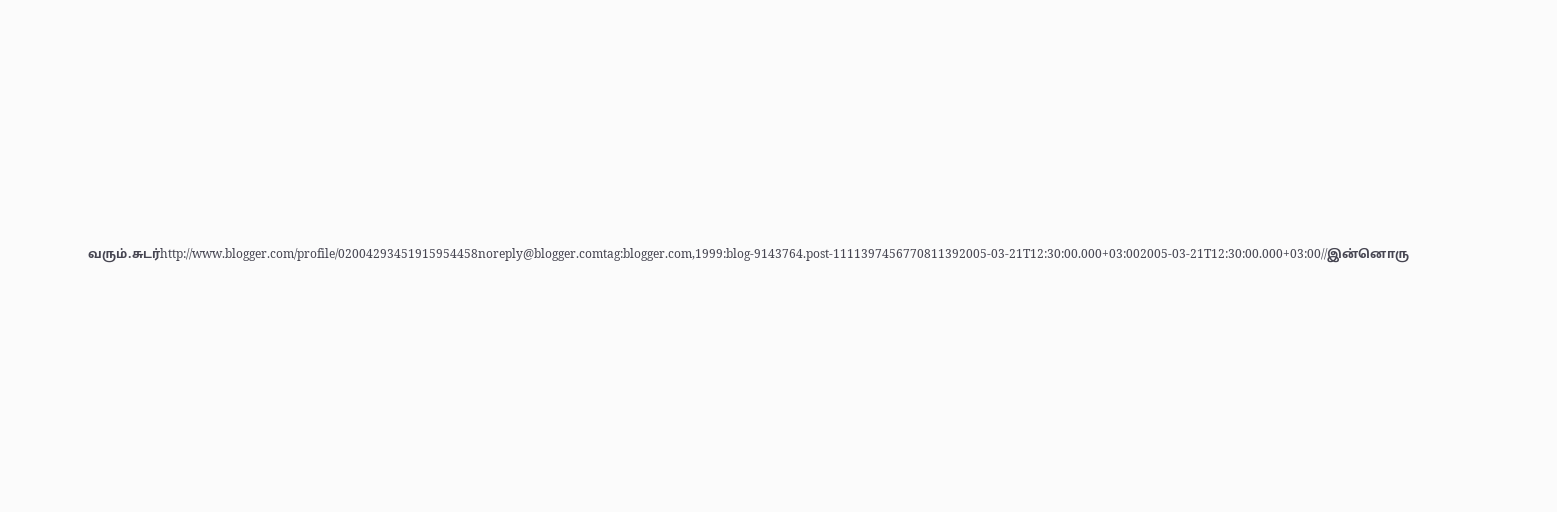வரும்.சுடர்http://www.blogger.com/profile/02004293451915954458noreply@blogger.comtag:blogger.com,1999:blog-9143764.post-1111397456770811392005-03-21T12:30:00.000+03:002005-03-21T12:30:00.000+03:00//இன்னொரு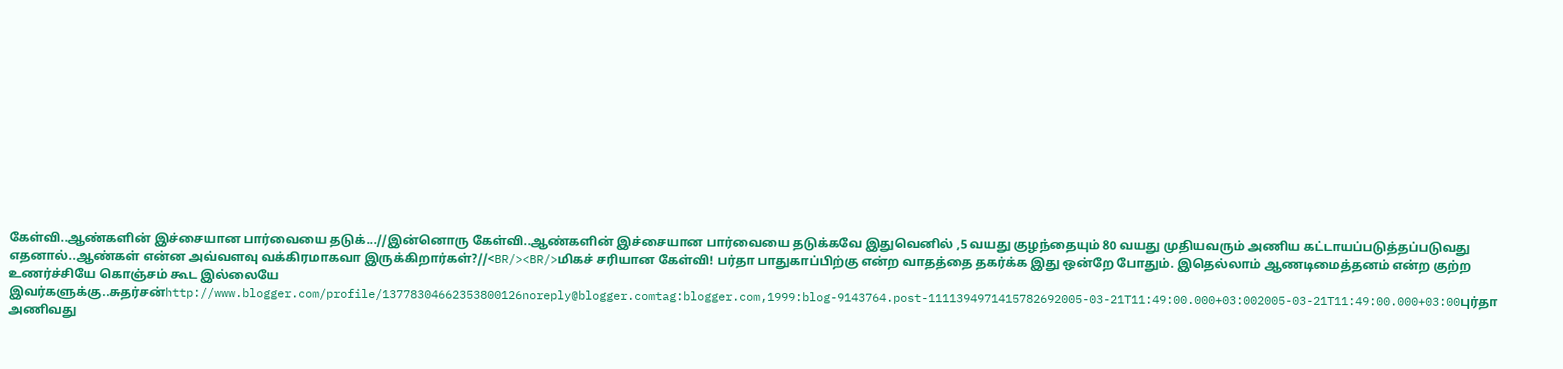கேள்வி..ஆண்களின் இச்சையான பார்வையை தடுக்...//இன்னொரு கேள்வி..ஆண்களின் இச்சையான பார்வையை தடுக்கவே இதுவெனில் ,5 வயது குழந்தையும் 80 வயது முதியவரும் அணிய கட்டாயப்படுத்தப்படுவது எதனால்..ஆண்கள் என்ன அவ்வளவு வக்கிரமாகவா இருக்கிறார்கள்?//<BR/><BR/>மிகச் சரியான கேள்வி! பர்தா பாதுகாப்பிற்கு என்ற வாதத்தை தகர்க்க இது ஒன்றே போதும். இதெல்லாம் ஆணடிமைத்தனம் என்ற குற்ற உணர்ச்சியே கொஞ்சம் கூட இல்லையே இவர்களுக்கு..சுதர்சன்http://www.blogger.com/profile/13778304662353800126noreply@blogger.comtag:blogger.com,1999:blog-9143764.post-1111394971415782692005-03-21T11:49:00.000+03:002005-03-21T11:49:00.000+03:00புர்தா அணிவது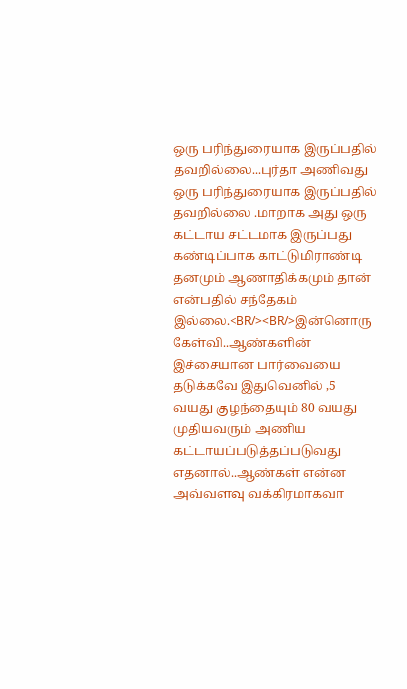ஒரு பரிந்துரையாக இருப்பதில் தவறில்லை...புர்தா அணிவது ஒரு பரிந்துரையாக இருப்பதில் தவறில்லை .மாறாக அது ஒரு கட்டாய சட்டமாக இருப்பது கண்டிப்பாக காட்டுமிராண்டி தனமும் ஆணாதிக்கமும் தான் என்பதில் சந்தேகம் இல்லை.<BR/><BR/>இன்னொரு கேள்வி..ஆண்களின் இச்சையான பார்வையை தடுக்கவே இதுவெனில் ,5 வயது குழந்தையும் 80 வயது முதியவரும் அணிய கட்டாயப்படுத்தப்படுவது எதனால்..ஆண்கள் என்ன அவ்வளவு வக்கிரமாகவா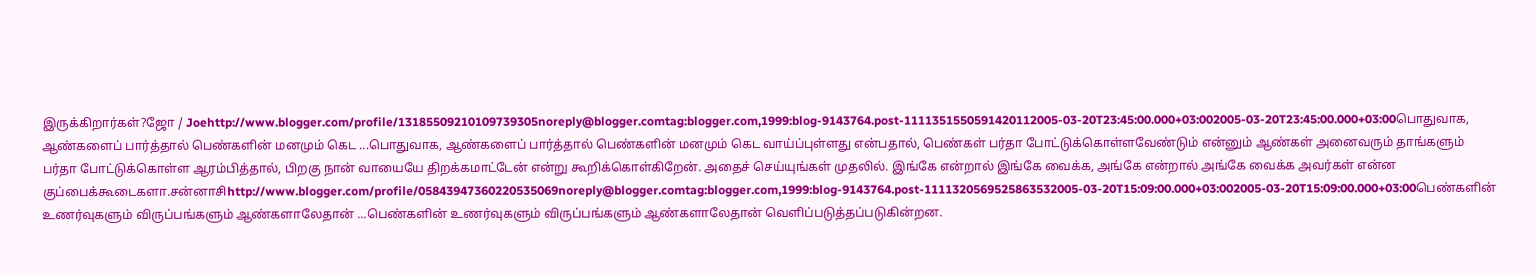இருக்கிறார்கள்?ஜோ / Joehttp://www.blogger.com/profile/13185509210109739305noreply@blogger.comtag:blogger.com,1999:blog-9143764.post-1111351550591420112005-03-20T23:45:00.000+03:002005-03-20T23:45:00.000+03:00பொதுவாக, ஆண்களைப் பார்த்தால் பெண்களின் மனமும் கெட ...பொதுவாக, ஆண்களைப் பார்த்தால் பெண்களின் மனமும் கெட வாய்ப்புள்ளது என்பதால், பெண்கள் பர்தா போட்டுக்கொள்ளவேண்டும் என்னும் ஆண்கள் அனைவரும் தாங்களும் பர்தா போட்டுக்கொள்ள ஆரம்பித்தால், பிறகு நான் வாயையே திறக்கமாட்டேன் என்று கூறிக்கொள்கிறேன். அதைச் செய்யுங்கள் முதலில். இங்கே என்றால் இங்கே வைக்க, அங்கே என்றால் அங்கே வைக்க அவர்கள் என்ன குப்பைக்கூடைகளா.சன்னாசிhttp://www.blogger.com/profile/05843947360220535069noreply@blogger.comtag:blogger.com,1999:blog-9143764.post-1111320569525863532005-03-20T15:09:00.000+03:002005-03-20T15:09:00.000+03:00பெண்களின் உணர்வுகளும் விருப்பங்களும் ஆண்களாலேதான் ...பெண்களின் உணர்வுகளும் விருப்பங்களும் ஆண்களாலேதான் வெளிப்படுத்தப்படுகின்றன.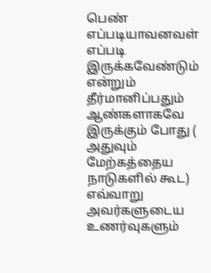பெண் எப்படியாவனவள் எப்படி இருக்கவேண்டும் என்றும் தீர்மானிப்பதும் ஆண்களாகவே இருக்கும் போது ( அதுவும் மேற்கத்தைய நாடுகளில் கூட) எவ்வாறு அவர்களுடைய உணர்வுகளும்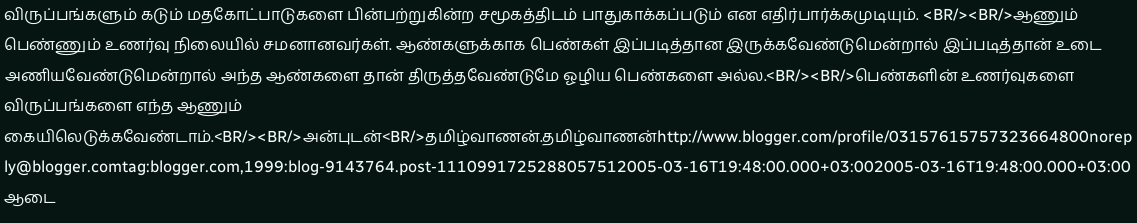விருப்பங்களும் கடும் மதகோட்பாடுகளை பின்பற்றுகின்ற சமூகத்திடம் பாதுகாக்கப்படும் என எதிர்பார்க்கமுடியும். <BR/><BR/>ஆணும் பெண்ணும் உணர்வு நிலையில் சமனானவர்கள். ஆண்களுக்காக பெண்கள் இப்படித்தான இருக்கவேண்டுமென்றால் இப்படித்தான் உடை அணியவேண்டுமென்றால் அந்த ஆண்களை தான் திருத்தவேண்டுமே ஓழிய பெண்களை அல்ல.<BR/><BR/>பெண்களின் உணர்வுகளை விருப்பங்களை எந்த ஆணும் கையிலெடுக்கவேண்டாம்.<BR/><BR/>அன்புடன்<BR/>தமிழ்வாணன்.தமிழ்வாணன்http://www.blogger.com/profile/03157615757323664800noreply@blogger.comtag:blogger.com,1999:blog-9143764.post-1110991725288057512005-03-16T19:48:00.000+03:002005-03-16T19:48:00.000+03:00ஆடை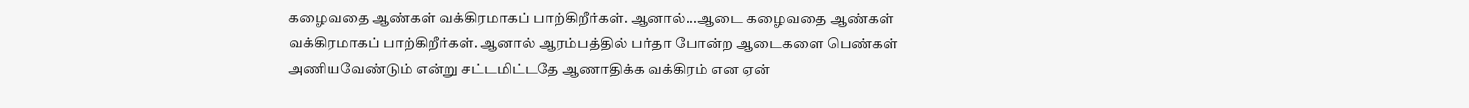கழைவதை ஆண்கள் வக்கிரமாகப் பாற்கிறீர்கள். ஆனால்...ஆடை கழைவதை ஆண்கள் வக்கிரமாகப் பாற்கிறீர்கள். ஆனால் ஆரம்பத்தில் பர்தா போன்ற ஆடைகளை பெண்கள் அணியவேண்டும் என்று சட்டமிட்டதே ஆணாதிக்க வக்கிரம் என ஏன்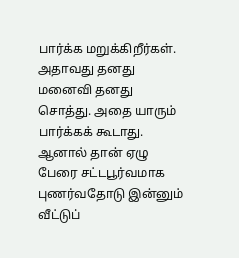பார்க்க மறுக்கிறீர்கள். அதாவது தனது மனைவி தனது சொத்து. அதை யாரும் பார்க்கக் கூடாது. ஆனால் தான் ஏழு பேரை சட்டபூர்வமாக புணர்வதோடு இன்னும் வீட்டுப்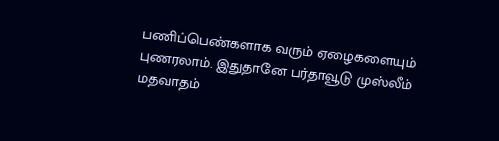பணிப்பெண்களாக வரும் ஏழைகளையும் புணரலாம். இதுதானே பர்தாவூடு முஸ்லீம் மதவாதம்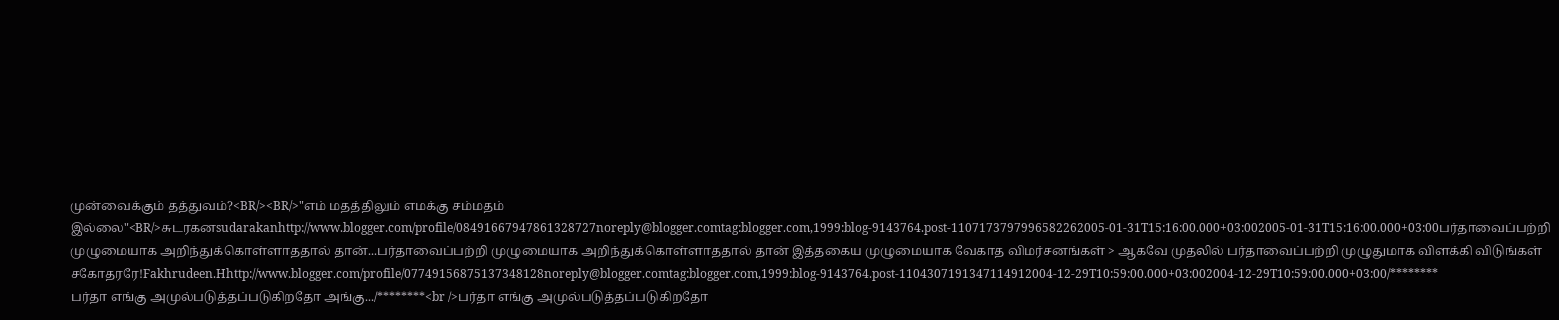முன்வைக்கும் தத்துவம்?<BR/><BR/>"எம் மதத்திலும் எமக்கு சம்மதம் இல்லை"<BR/>சுடரகனsudarakanhttp://www.blogger.com/profile/08491667947861328727noreply@blogger.comtag:blogger.com,1999:blog-9143764.post-1107173797996582262005-01-31T15:16:00.000+03:002005-01-31T15:16:00.000+03:00பர்தாவைப்பற்றி முழுமையாக அறிந்துக்கொள்ளாததால் தான்...பர்தாவைப்பற்றி முழுமையாக அறிந்துக்கொள்ளாததால் தான் இத்தகைய முழுமையாக வேகாத விமர்சனங்கள் > ஆகவே முதலில் பர்தாவைப்பற்றி முழுதுமாக விளக்கி விடுங்கள் சகோதரரே!Fakhrudeen.Hhttp://www.blogger.com/profile/07749156875137348128noreply@blogger.comtag:blogger.com,1999:blog-9143764.post-1104307191347114912004-12-29T10:59:00.000+03:002004-12-29T10:59:00.000+03:00/********
பர்தா எங்கு அமுல்படுத்தப்படுகிறதோ அங்கு.../********<br />பர்தா எங்கு அமுல்படுத்தப்படுகிறதோ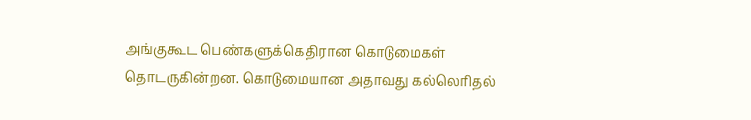அங்குகூட பெண்களுக்கெதிரான கொடுமைகள் தொடருகின்றன. கொடுமையான அதாவது கல்லெரிதல்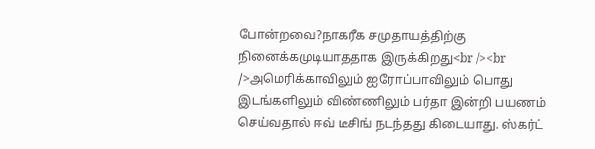போன்றவை?நாகரீக சமுதாயத்திற்கு நினைக்கமுடியாததாக இருக்கிறது<br /><br />அமெரிக்காவிலும் ஐரோப்பாவிலும் பொது இடங்களிலும் விண்ணிலும் பர்தா இன்றி பயணம் செய்வதால் ஈவ் டீசிங் நடந்தது கிடையாது. ஸ்கர்ட்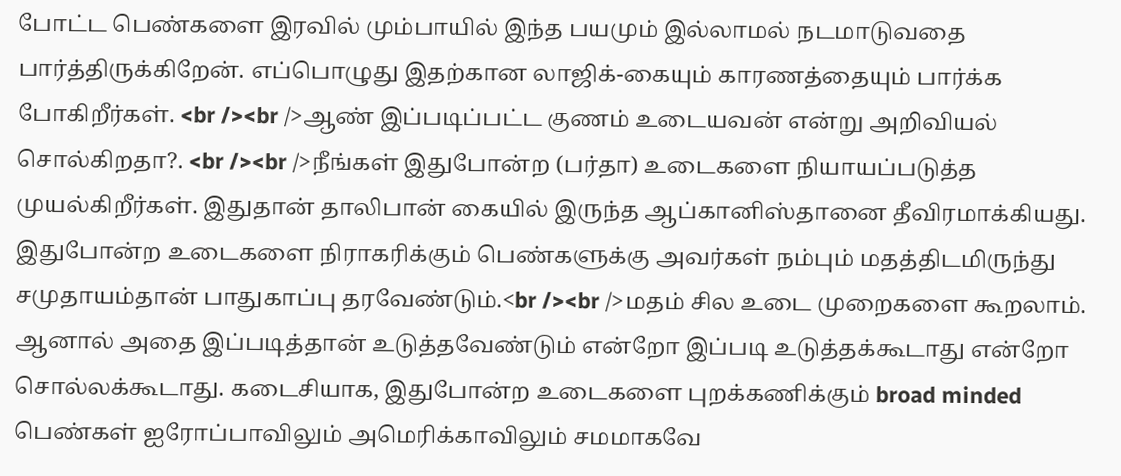போட்ட பெண்களை இரவில் மும்பாயில் இந்த பயமும் இல்லாமல் நடமாடுவதை பார்த்திருக்கிறேன். எப்பொழுது இதற்கான லாஜிக்-கையும் காரணத்தையும் பார்க்க போகிறீர்கள். <br /><br />ஆண் இப்படிப்பட்ட குணம் உடையவன் என்று அறிவியல் சொல்கிறதா?. <br /><br />நீங்கள் இதுபோன்ற (பர்தா) உடைகளை நியாயப்படுத்த முயல்கிறீர்கள். இதுதான் தாலிபான் கையில் இருந்த ஆப்கானிஸ்தானை தீவிரமாக்கியது. இதுபோன்ற உடைகளை நிராகரிக்கும் பெண்களுக்கு அவர்கள் நம்பும் மதத்திடமிருந்து சமுதாயம்தான் பாதுகாப்பு தரவேண்டும்.<br /><br />மதம் சில உடை முறைகளை கூறலாம். ஆனால் அதை இப்படித்தான் உடுத்தவேண்டும் என்றோ இப்படி உடுத்தக்கூடாது என்றோ சொல்லக்கூடாது. கடைசியாக, இதுபோன்ற உடைகளை புறக்கணிக்கும் broad minded பெண்கள் ஐரோப்பாவிலும் அமெரிக்காவிலும் சமமாகவே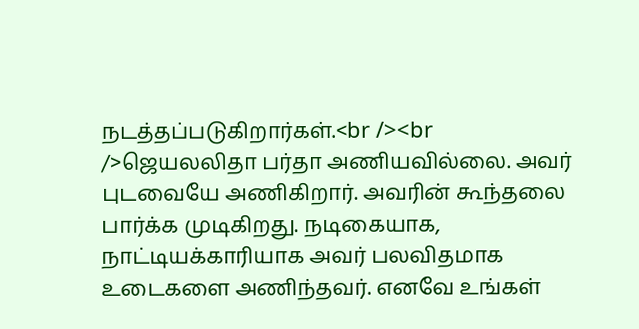நடத்தப்படுகிறார்கள்.<br /><br />ஜெயலலிதா பர்தா அணியவில்லை. அவர் புடவையே அணிகிறார். அவரின் கூந்தலை பார்க்க முடிகிறது. நடிகையாக, நாட்டியக்காரியாக அவர் பலவிதமாக உடைகளை அணிந்தவர். எனவே உங்கள்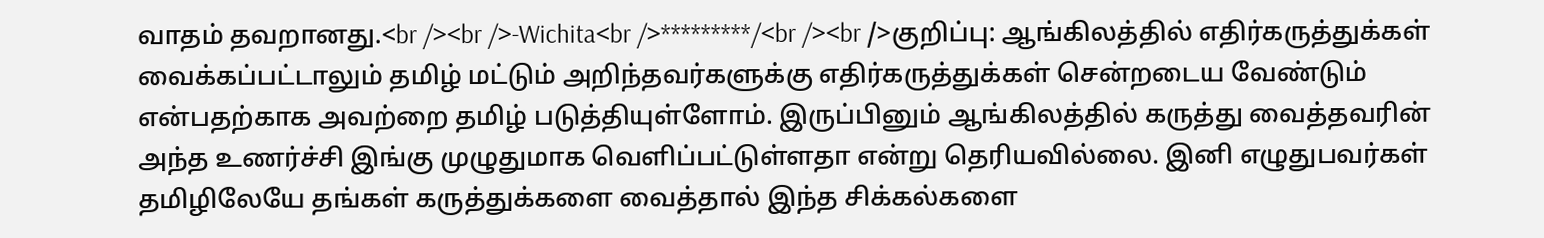வாதம் தவறானது.<br /><br />-Wichita<br />*********/<br /><br />குறிப்பு: ஆங்கிலத்தில் எதிர்கருத்துக்கள் வைக்கப்பட்டாலும் தமிழ் மட்டும் அறிந்தவர்களுக்கு எதிர்கருத்துக்கள் சென்றடைய வேண்டும் என்பதற்காக அவற்றை தமிழ் படுத்தியுள்ளோம். இருப்பினும் ஆங்கிலத்தில் கருத்து வைத்தவரின் அந்த உணர்ச்சி இங்கு முழுதுமாக வெளிப்பட்டுள்ளதா என்று தெரியவில்லை. இனி எழுதுபவர்கள் தமிழிலேயே தங்கள் கருத்துக்களை வைத்தால் இந்த சிக்கல்களை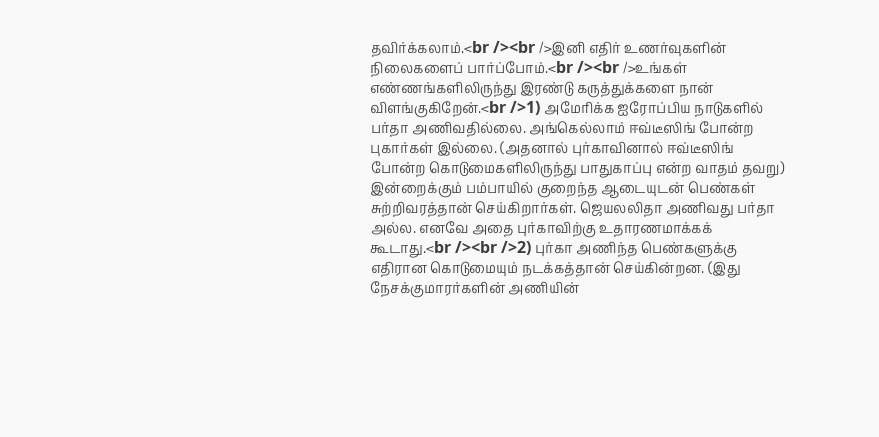தவிர்க்கலாம்.<br /><br />இனி எதிர் உணர்வுகளின் நிலைகளைப் பார்ப்போம்.<br /><br />உங்கள் எண்ணங்களிலிருந்து இரண்டு கருத்துக்களை நான் விளங்குகிறேன்.<br />1) அமேரிக்க ஐரோப்பிய நாடுகளில் பர்தா அணிவதில்லை. அங்கெல்லாம் ஈவ்டீஸிங் போன்ற புகார்கள் இல்லை. (அதனால் புர்காவினால் ஈவ்டீஸிங் போன்ற கொடுமைகளிலிருந்து பாதுகாப்பு என்ற வாதம் தவறு) இன்றைக்கும் பம்பாயில் குறைந்த ஆடையுடன் பெண்கள் சுற்றிவரத்தான் செய்கிறார்கள். ஜெயலலிதா அணிவது பர்தா அல்ல. எனவே அதை புர்காவிற்கு உதாரணமாக்கக் கூடாது.<br /><br />2) புர்கா அணிந்த பெண்களுக்கு எதிரான கொடுமையும் நடக்கத்தான் செய்கின்றன. (இது நேசக்குமாரர்களின் அணியின்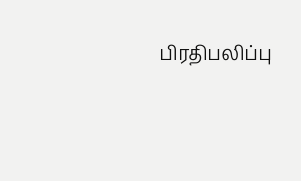பிரதிபலிப்பு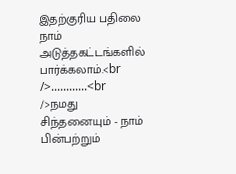இதற்குரிய பதிலை நாம் அடுத்தகட்டங்களில் பார்க்கலாம்.<br />............<br />நமது சிந்தனையும் - நாம் பின்பற்றும்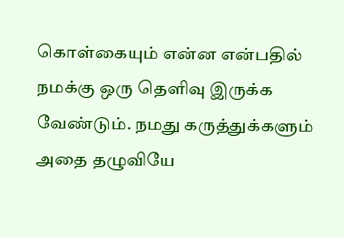கொள்கையும் என்ன என்பதில் நமக்கு ஒரு தெளிவு இருக்க வேண்டும். நமது கருத்துக்களும் அதை தழுவியே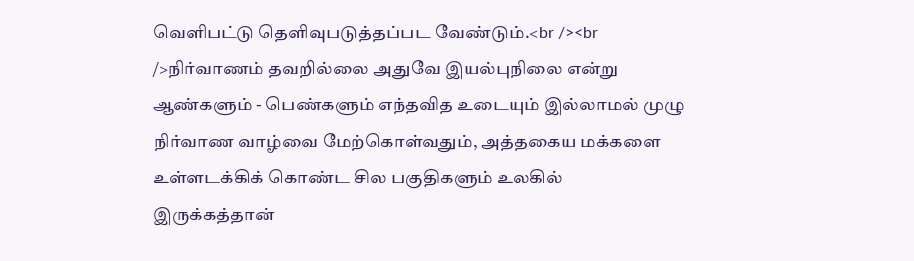வெளிபட்டு தெளிவுபடுத்தப்பட வேண்டும்.<br /><br />நிர்வாணம் தவறில்லை அதுவே இயல்புநிலை என்று ஆண்களும் - பெண்களும் எந்தவித உடையும் இல்லாமல் முழு நிர்வாண வாழ்வை மேற்கொள்வதும், அத்தகைய மக்களை உள்ளடக்கிக் கொண்ட சில பகுதிகளும் உலகில் இருக்கத்தான்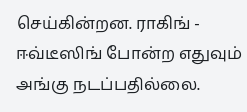செய்கின்றன. ராகிங் - ஈவ்டீஸிங் போன்ற எதுவும் அங்கு நடப்பதில்லை.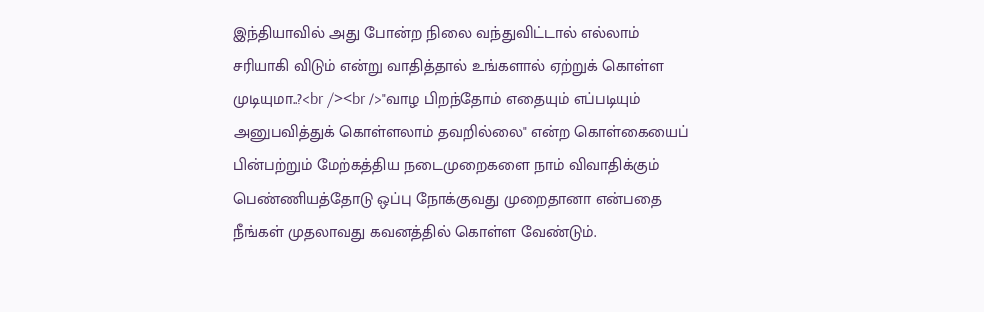இந்தியாவில் அது போன்ற நிலை வந்துவிட்டால் எல்லாம் சரியாகி விடும் என்று வாதித்தால் உங்களால் ஏற்றுக் கொள்ள முடியுமா..?<br /><br />"வாழ பிறந்தோம் எதையும் எப்படியும் அனுபவித்துக் கொள்ளலாம் தவறில்லை" என்ற கொள்கையைப் பின்பற்றும் மேற்கத்திய நடைமுறைகளை நாம் விவாதிக்கும் பெண்ணியத்தோடு ஒப்பு நோக்குவது முறைதானா என்பதை நீங்கள் முதலாவது கவனத்தில் கொள்ள வேண்டும்.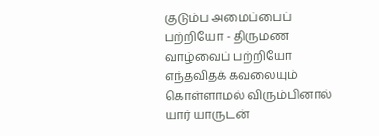குடும்ப அமைப்பைப் பற்றியோ - திருமண வாழ்வைப் பற்றியோ எந்தவிதக் கவலையும் கொள்ளாமல் விரும்பினால் யார் யாருடன்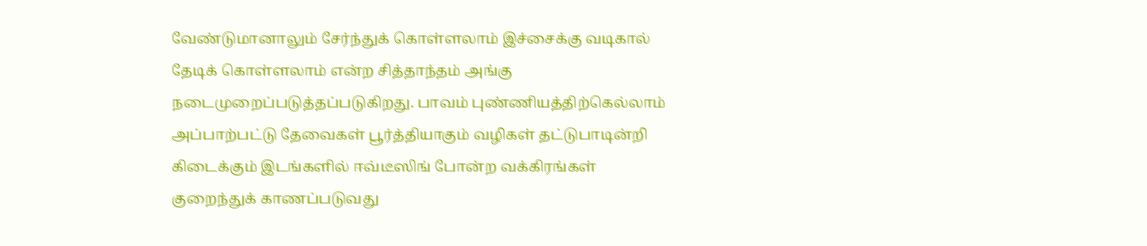வேண்டுமானாலும் சேர்ந்துக் கொள்ளலாம் இச்சைக்கு வடிகால் தேடிக் கொள்ளலாம் என்ற சித்தாந்தம் அங்கு நடைமுறைப்படுத்தப்படுகிறது. பாவம் புண்ணியத்திற்கெல்லாம் அப்பாற்பட்டு தேவைகள் பூர்த்தியாகும் வழிகள் தட்டுபாடின்றி கிடைக்கும் இடங்களில் ஈவ்டீஸிங் போன்ற வக்கிரங்கள் குறைந்துக் காணப்படுவது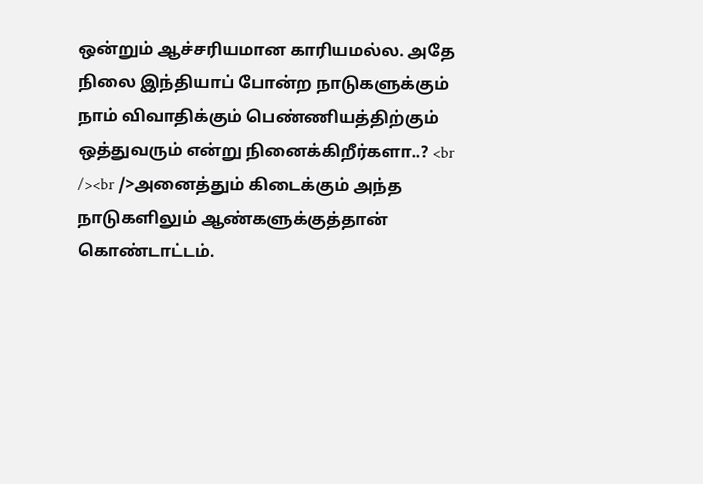ஒன்றும் ஆச்சரியமான காரியமல்ல. அதே நிலை இந்தியாப் போன்ற நாடுகளுக்கும் நாம் விவாதிக்கும் பெண்ணியத்திற்கும் ஒத்துவரும் என்று நினைக்கிறீர்களா..? <br /><br />அனைத்தும் கிடைக்கும் அந்த நாடுகளிலும் ஆண்களுக்குத்தான் கொண்டாட்டம்.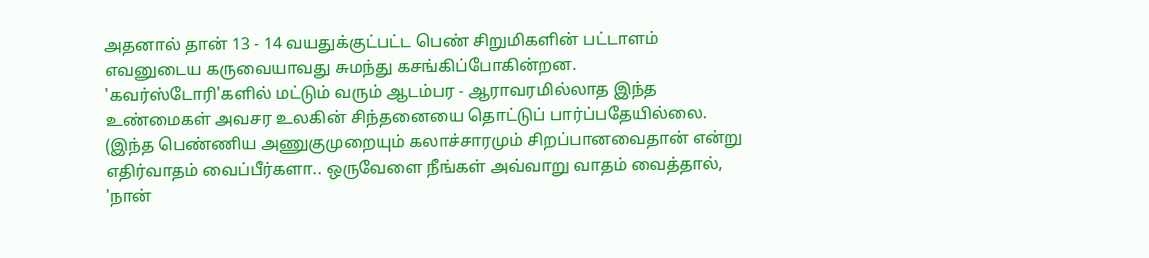அதனால் தான் 13 - 14 வயதுக்குட்பட்ட பெண் சிறுமிகளின் பட்டாளம் எவனுடைய கருவையாவது சுமந்து கசங்கிப்போகின்றன. 'கவர்ஸ்டோரி'களில் மட்டும் வரும் ஆடம்பர - ஆராவரமில்லாத இந்த உண்மைகள் அவசர உலகின் சிந்தனையை தொட்டுப் பார்ப்பதேயில்லை. (இந்த பெண்ணிய அணுகுமுறையும் கலாச்சாரமும் சிறப்பானவைதான் என்று எதிர்வாதம் வைப்பீர்களா.. ஒருவேளை நீங்கள் அவ்வாறு வாதம் வைத்தால், 'நான்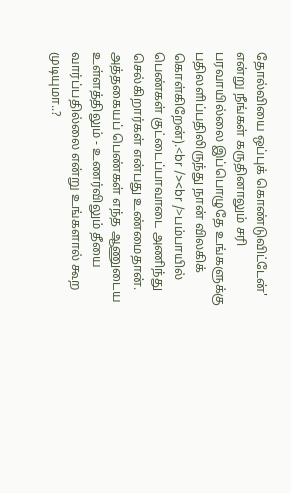தோல்வியை ஒப்புக் கொண்டுவிட்டேன்' என்று நீங்கள் கருதினாலும் சரி பரவாயில்லை இப்பொழுதே உங்களுக்கு பதிலளிப்பதிலிருந்து நான் விலகிக் கொள்கிறேன்).<br /><br />பம்பாயில் பெண்கள் குட்டைப்பாவாடை அணிந்து செல்கிறார்கள் என்பது உண்மைதான். அத்தகையப் பெண்கள் எந்த ஆணுடைய உள்ளத்திலும் - உணர்விலும் தீயை வார்ப்பதில்லை என்று உங்களால் கூற முடியுமா..?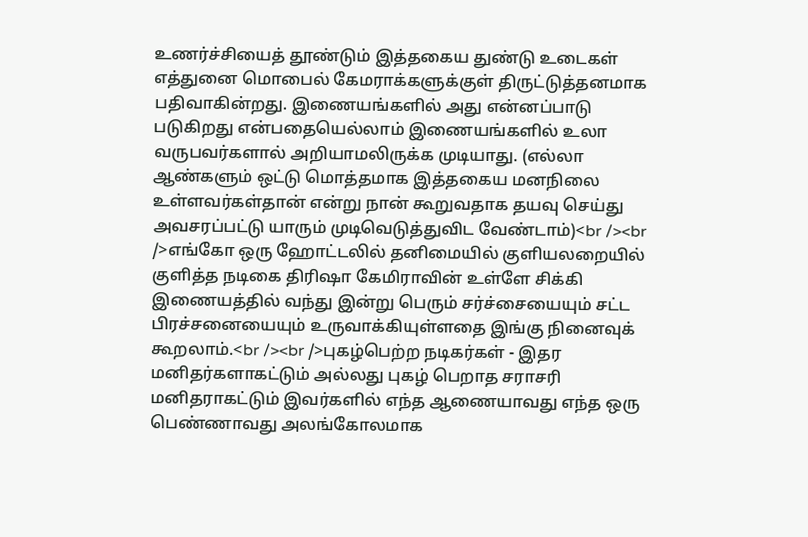உணர்ச்சியைத் தூண்டும் இத்தகைய துண்டு உடைகள் எத்துனை மொபைல் கேமராக்களுக்குள் திருட்டுத்தனமாக பதிவாகின்றது. இணையங்களில் அது என்னப்பாடு படுகிறது என்பதையெல்லாம் இணையங்களில் உலா வருபவர்களால் அறியாமலிருக்க முடியாது. (எல்லா ஆண்களும் ஒட்டு மொத்தமாக இத்தகைய மனநிலை உள்ளவர்கள்தான் என்று நான் கூறுவதாக தயவு செய்து அவசரப்பட்டு யாரும் முடிவெடுத்துவிட வேண்டாம்)<br /><br />எங்கோ ஒரு ஹோட்டலில் தனிமையில் குளியலறையில் குளித்த நடிகை திரிஷா கேமிராவின் உள்ளே சிக்கி இணையத்தில் வந்து இன்று பெரும் சர்ச்சையையும் சட்ட பிரச்சனையையும் உருவாக்கியுள்ளதை இங்கு நினைவுக் கூறலாம்.<br /><br />புகழ்பெற்ற நடிகர்கள் - இதர மனிதர்களாகட்டும் அல்லது புகழ் பெறாத சராசரி மனிதராகட்டும் இவர்களில் எந்த ஆணையாவது எந்த ஒரு பெண்ணாவது அலங்கோலமாக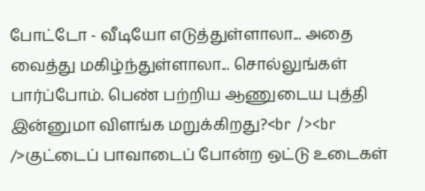போட்டோ - வீடியோ எடுத்துள்ளாலா... அதை வைத்து மகிழ்ந்துள்ளாலா... சொல்லுங்கள் பார்ப்போம். பெண் பற்றிய ஆணுடைய புத்தி இன்னுமா விளங்க மறுக்கிறது?<br /><br />குட்டைப் பாவாடைப் போன்ற ஒட்டு உடைகள்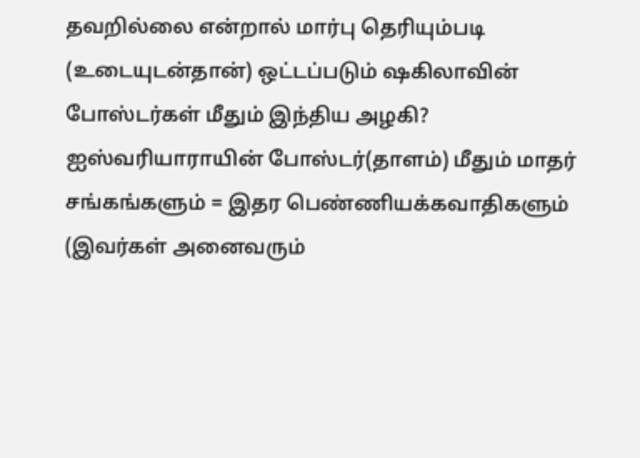தவறில்லை என்றால் மார்பு தெரியும்படி (உடையுடன்தான்) ஒட்டப்படும் ஷகிலாவின் போஸ்டர்கள் மீதும் இந்திய அழகி? ஐஸ்வரியாராயின் போஸ்டர்(தாளம்) மீதும் மாதர் சங்கங்களும் = இதர பெண்ணியக்கவாதிகளும் (இவர்கள் அனைவரும்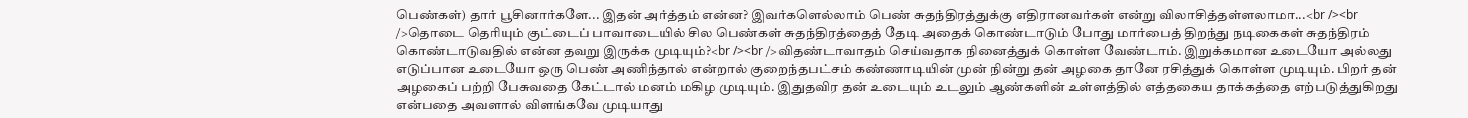பெண்கள்) தார் பூசினார்களே... இதன் அர்த்தம் என்ன? இவர்களெல்லாம் பெண் சுதந்திரத்துக்கு எதிரானவர்கள் என்று விலாசித்தள்ளலாமா...<br /><br />தொடை தெரியும் குட்டைப் பாவாடையில் சில பெண்கள் சுதந்திரத்தைத் தேடி அதைக் கொண்டாடும் போது மார்பைத் திறந்து நடிகைகள் சுதந்திரம் கொண்டாடுவதில் என்ன தவறு இருக்க முடியும்?<br /><br />விதண்டாவாதம் செய்வதாக நினைத்துக் கொள்ள வேண்டாம். இறுக்கமான உடையோ அல்லது எடுப்பான உடையோ ஒரு பெண் அணிந்தால் என்றால் குறைந்தபட்சம் கண்ணாடியின் முன் நின்று தன் அழகை தானே ரசித்துக் கொள்ள முடியும். பிறர் தன் அழகைப் பற்றி பேசுவதை கேட்டால் மனம் மகிழ முடியும். இதுதவிர தன் உடையும் உடலும் ஆண்களின் உள்ளத்தில் எத்தகைய தாக்கத்தை எற்படுத்துகிறது என்பதை அவளால் விளங்கவே முடியாது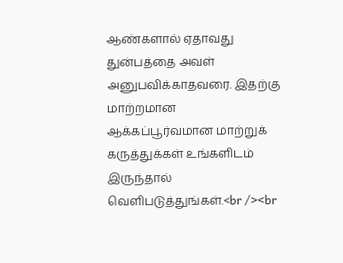ஆண்களால் ஏதாவது துன்பத்தை அவள் அனுபவிக்காதவரை. இதற்கு மாற்றமான ஆக்கப்பூர்வமான மாற்றுக் கருத்துக்கள் உங்களிடம் இருந்தால் வெளிபடுத்துங்கள்.<br /><br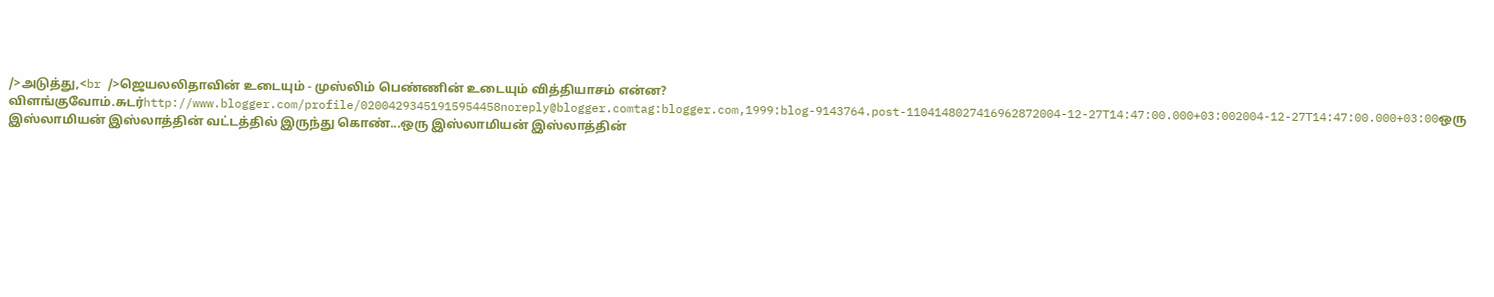/>அடுத்து,<br />ஜெயலலிதாவின் உடையும் - முஸ்லிம் பெண்ணின் உடையும் வித்தியாசம் என்ன? விளங்குவோம்.சுடர்http://www.blogger.com/profile/02004293451915954458noreply@blogger.comtag:blogger.com,1999:blog-9143764.post-1104148027416962872004-12-27T14:47:00.000+03:002004-12-27T14:47:00.000+03:00ஒரு இஸ்லாமியன் இஸ்லாத்தின் வட்டத்தில் இருந்து கொண்...ஒரு இஸ்லாமியன் இஸ்லாத்தின்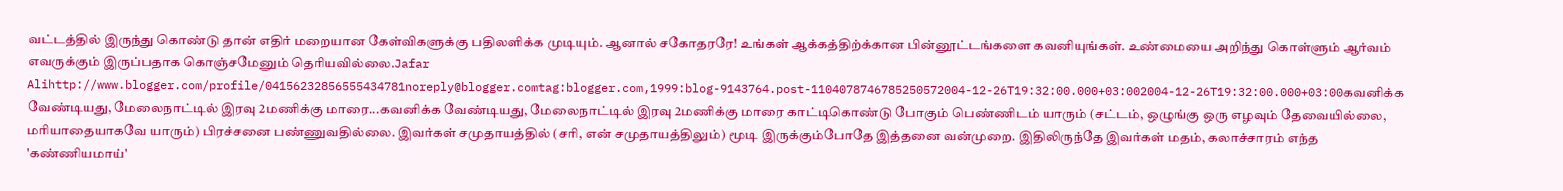வட்டத்தில் இருந்து கொண்டு தான் எதிர் மறையான கேள்விகளுக்கு பதிலளிக்க முடியும். ஆனால் சகோதரரே! உங்கள் ஆக்கத்திற்க்கான பின்னூட்டங்களை கவனியுங்கள். உண்மையை அறிந்து கொள்ளும் ஆர்வம் எவருக்கும் இருப்பதாக கொஞ்சமேனும் தெரியவில்லை.Jafar Alihttp://www.blogger.com/profile/04156232856555434781noreply@blogger.comtag:blogger.com,1999:blog-9143764.post-1104078746785250572004-12-26T19:32:00.000+03:002004-12-26T19:32:00.000+03:00கவனிக்க வேண்டியது, மேலைநாட்டில் இரவு 2மணிக்கு மாரை...கவனிக்க வேண்டியது, மேலைநாட்டில் இரவு 2மணிக்கு மாரை காட்டிகொண்டு போகும் பெண்ணிடம் யாரும் (சட்டம், ஒழுங்கு ஒரு எழவும் தேவையில்லை, மரியாதையாகவே யாரும்) பிரச்சனை பண்ணுவதில்லை. இவர்கள் சமுதாயத்தில் (சரி, என் சமுதாயத்திலும்) மூடி இருக்கும்போதே இத்தனை வன்முறை. இதிலிருந்தே இவர்கள் மதம், கலாச்சாரம் எந்த 'கண்ணியமாய்'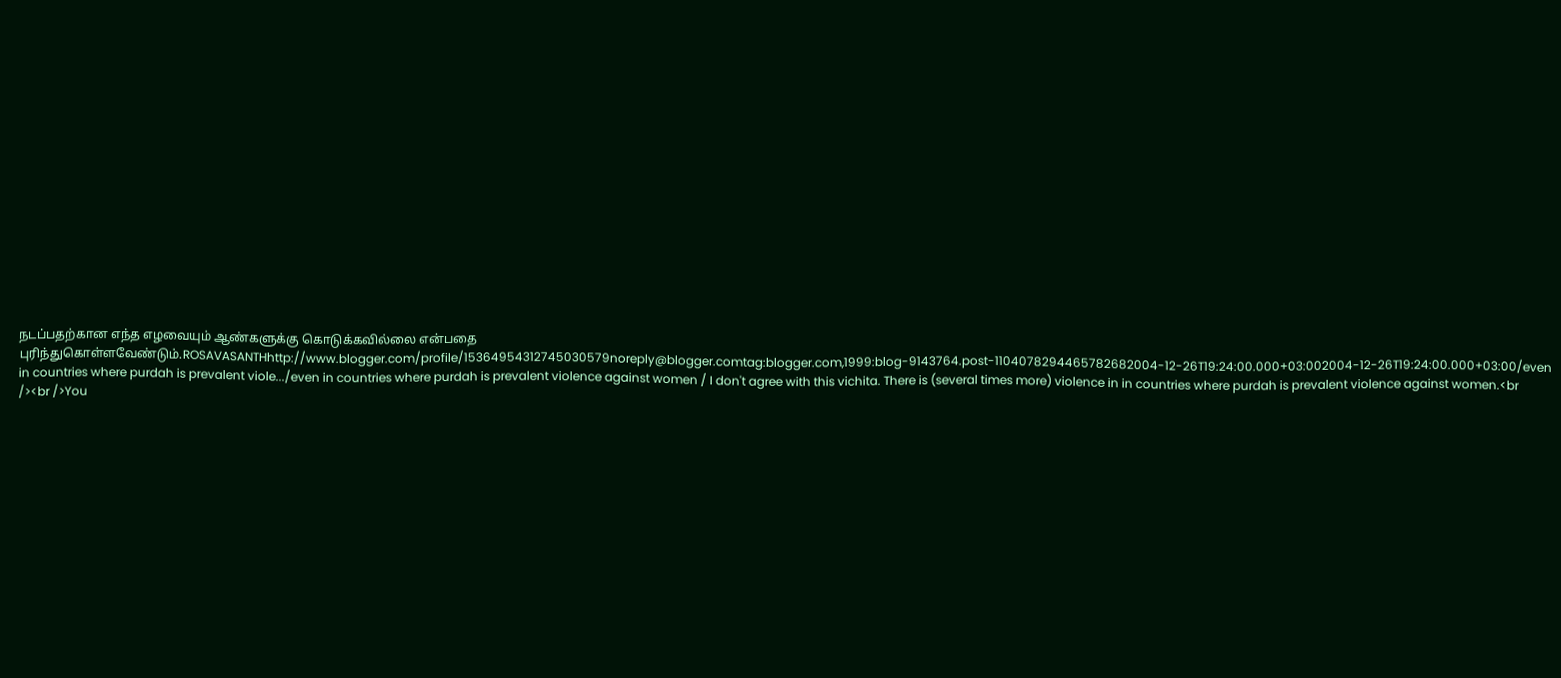நடப்பதற்கான எந்த எழவையும் ஆண்களுக்கு கொடுக்கவில்லை என்பதை புரிந்துகொள்ளவேண்டும்.ROSAVASANTHhttp://www.blogger.com/profile/15364954312745030579noreply@blogger.comtag:blogger.com,1999:blog-9143764.post-1104078294465782682004-12-26T19:24:00.000+03:002004-12-26T19:24:00.000+03:00/even in countries where purdah is prevalent viole.../even in countries where purdah is prevalent violence against women / I don't agree with this vichita. There is (several times more) violence in in countries where purdah is prevalent violence against women.<br /><br />You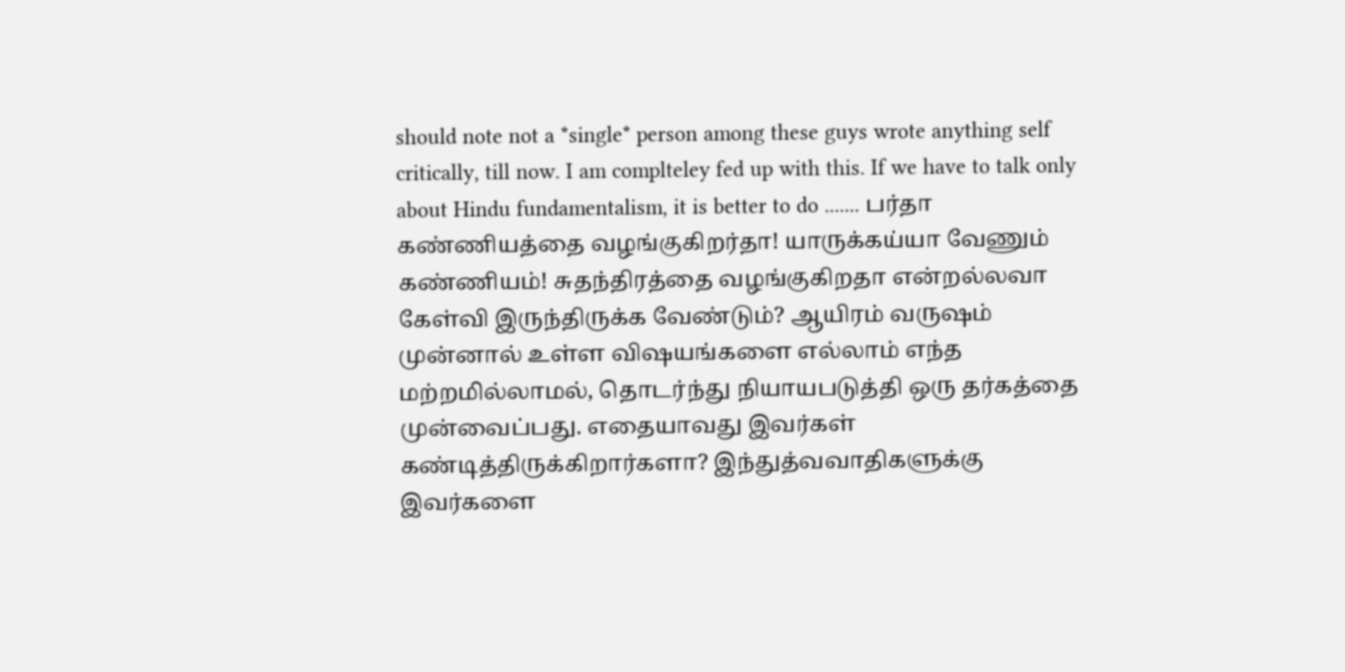should note not a *single* person among these guys wrote anything self critically, till now. I am complteley fed up with this. If we have to talk only about Hindu fundamentalism, it is better to do ....... பர்தா கண்ணியத்தை வழங்குகிறர்தா! யாருக்கய்யா வேணும் கண்ணியம்! சுதந்திரத்தை வழங்குகிறதா என்றல்லவா கேள்வி இருந்திருக்க வேண்டும்? ஆயிரம் வருஷம் முன்னால் உள்ள விஷயங்களை எல்லாம் எந்த மற்றமில்லாமல், தொடர்ந்து நியாயபடுத்தி ஒரு தர்கத்தை முன்வைப்பது. எதையாவது இவர்கள் கண்டித்திருக்கிறார்களா? இந்துத்வவாதிகளுக்கு இவர்களை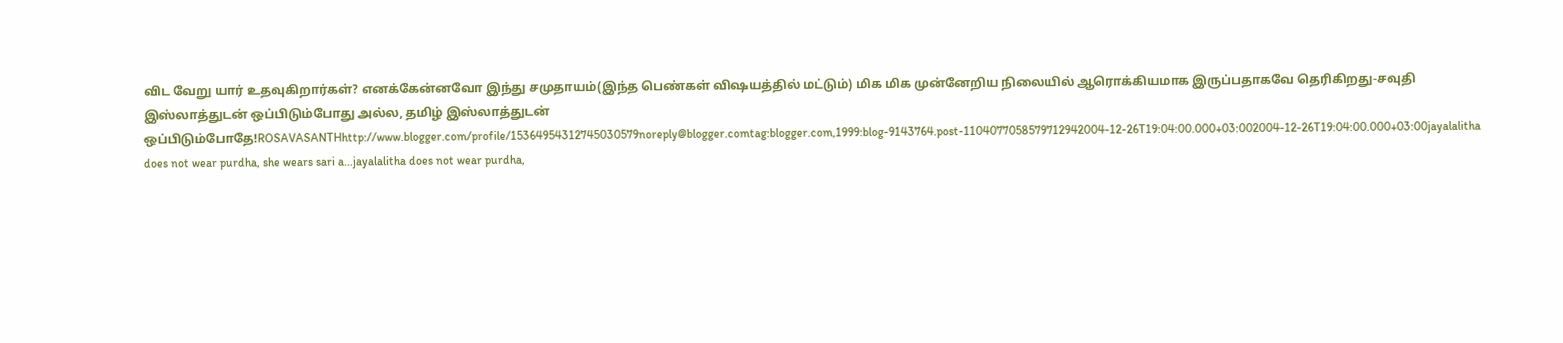விட வேறு யார் உதவுகிறார்கள்? எனக்கேன்னவோ இந்து சமுதாயம்(இந்த பெண்கள் விஷயத்தில் மட்டும்) மிக மிக முன்னேறிய நிலையில் ஆரொக்கியமாக இருப்பதாகவே தெரிகிறது-சவுதி இஸ்லாத்துடன் ஒப்பிடும்போது அல்ல, தமிழ் இஸ்லாத்துடன் ஒப்பிடும்போதே!ROSAVASANTHhttp://www.blogger.com/profile/15364954312745030579noreply@blogger.comtag:blogger.com,1999:blog-9143764.post-1104077058579712942004-12-26T19:04:00.000+03:002004-12-26T19:04:00.000+03:00jayalalitha does not wear purdha, she wears sari a...jayalalitha does not wear purdha,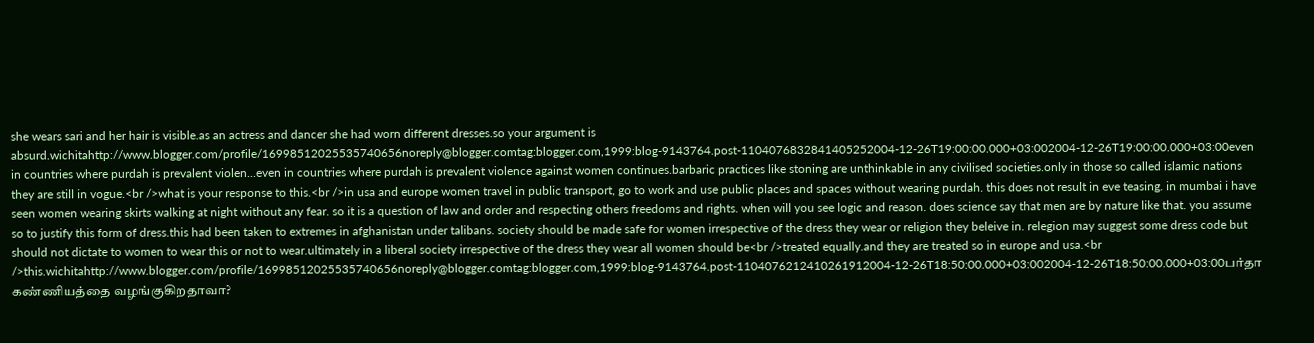she wears sari and her hair is visible.as an actress and dancer she had worn different dresses.so your argument is absurd.wichitahttp://www.blogger.com/profile/16998512025535740656noreply@blogger.comtag:blogger.com,1999:blog-9143764.post-1104076832841405252004-12-26T19:00:00.000+03:002004-12-26T19:00:00.000+03:00even in countries where purdah is prevalent violen...even in countries where purdah is prevalent violence against women continues.barbaric practices like stoning are unthinkable in any civilised societies.only in those so called islamic nations they are still in vogue.<br />what is your response to this.<br />in usa and europe women travel in public transport, go to work and use public places and spaces without wearing purdah. this does not result in eve teasing. in mumbai i have seen women wearing skirts walking at night without any fear. so it is a question of law and order and respecting others freedoms and rights. when will you see logic and reason. does science say that men are by nature like that. you assume so to justify this form of dress.this had been taken to extremes in afghanistan under talibans. society should be made safe for women irrespective of the dress they wear or religion they beleive in. relegion may suggest some dress code but should not dictate to women to wear this or not to wear.ultimately in a liberal society irrespective of the dress they wear all women should be<br />treated equally.and they are treated so in europe and usa.<br />this.wichitahttp://www.blogger.com/profile/16998512025535740656noreply@blogger.comtag:blogger.com,1999:blog-9143764.post-1104076212410261912004-12-26T18:50:00.000+03:002004-12-26T18:50:00.000+03:00பர்தா கண்ணியத்தை வழங்குகிறதாவா?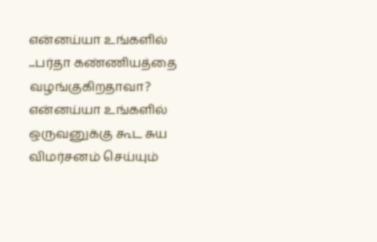என்னய்யா உங்களில் ...பர்தா கண்ணியத்தை வழங்குகிறதாவா? என்னய்யா உங்களில் ஒருவனுக்கு கூட சுய விமர்சனம் செய்யும்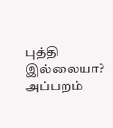புத்தி இல்லையா? அப்பறம்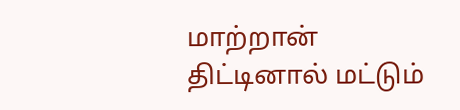மாற்றான் திட்டினால் மட்டும்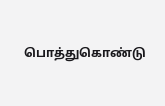பொத்துகொண்டு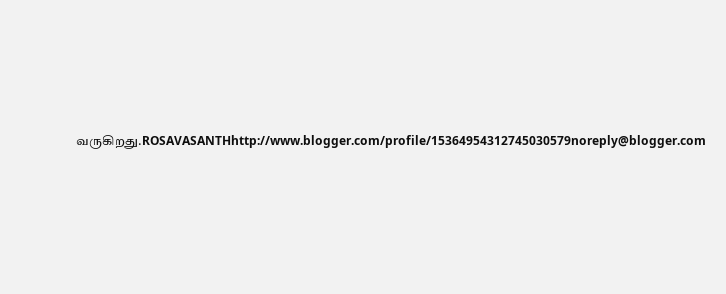வருகிறது.ROSAVASANTHhttp://www.blogger.com/profile/15364954312745030579noreply@blogger.com